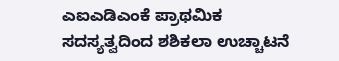ಎಐಎಡಿಎಂಕೆ ಪ್ರಾಥಮಿಕ ಸದಸ್ಯತ್ವದಿಂದ ಶಶಿಕಲಾ ಉಚ್ಚಾಟನೆ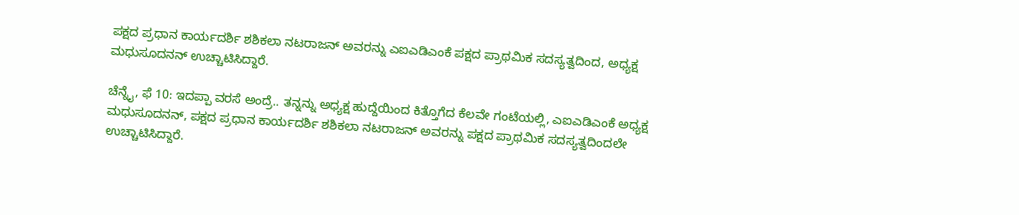ಪಕ್ಷದ ಪ್ರಧಾನ ಕಾರ್ಯದರ್ಶಿ ಶಶಿಕಲಾ ನಟರಾಜನ್ ಅವರನ್ನು ಎಐಎಡಿಎಂಕೆ ಪಕ್ಷದ ಪ್ರಾಥಮಿಕ ಸದಸ್ಯತ್ವದಿಂದ, ಅಧ್ಯಕ್ಷ ಮಧುಸೂದನನ್ ಉಚ್ಚಾಟಿಸಿದ್ದಾರೆ.

ಚೆನ್ನೈ, ಫೆ 10: ಇದಪ್ಪಾ ವರಸೆ ಅಂದ್ರೆ.. ತನ್ನನ್ನು ಅಧ್ಯಕ್ಷ ಹುದ್ದೆಯಿಂದ ಕಿತ್ತೊಗೆದ ಕೆಲವೇ ಗಂಟೆಯಲ್ಲಿ, ಎಐಎಡಿಎಂಕೆ ಅಧ್ಯಕ್ಷ ಮಧುಸೂದನನ್, ಪಕ್ಷದ ಪ್ರಧಾನ ಕಾರ್ಯದರ್ಶಿ ಶಶಿಕಲಾ ನಟರಾಜನ್ ಅವರನ್ನು ಪಕ್ಷದ ಪ್ರಾಥಮಿಕ ಸದಸ್ಯತ್ವದಿಂದಲೇ ಉಚ್ಚಾಟಿಸಿದ್ದಾರೆ.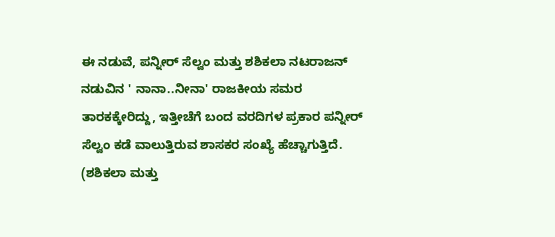ಈ ನಡುವೆ, ಪನ್ನೀರ್ ಸೆಲ್ವಂ ಮತ್ತು ಶಶಿಕಲಾ ನಟರಾಜನ್ ನಡುವಿನ ' ನಾನಾ..ನೀನಾ' ರಾಜಕೀಯ ಸಮರ ತಾರಕಕ್ಕೇರಿದ್ದು, ಇತ್ತೀಚೆಗೆ ಬಂದ ವರದಿಗಳ ಪ್ರಕಾರ ಪನ್ನೀರ್ ಸೆಲ್ವಂ ಕಡೆ ವಾಲುತ್ತಿರುವ ಶಾಸಕರ ಸಂಖ್ಯೆ ಹೆಚ್ಚಾಗುತ್ತಿದೆ. (ಶಶಿಕಲಾ ಮತ್ತು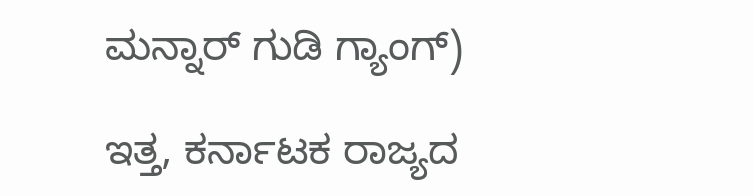ಮನ್ನಾರ್ ಗುಡಿ ಗ್ಯಾಂಗ್)

ಇತ್ತ, ಕರ್ನಾಟಕ ರಾಜ್ಯದ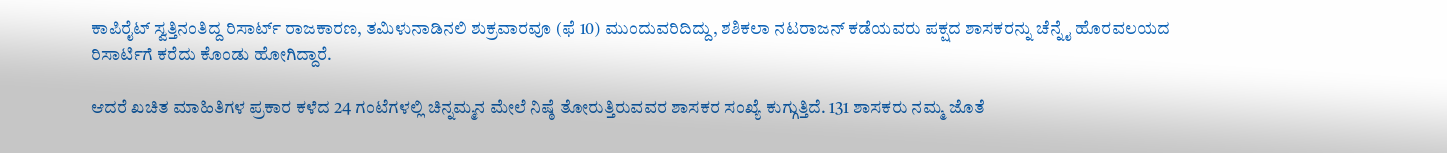ಕಾಪಿರೈಟ್ ಸ್ವತ್ತಿನಂತಿದ್ದ ರಿಸಾರ್ಟ್ ರಾಜಕಾರಣ, ತಮಿಳುನಾಡಿನಲಿ ಶುಕ್ರವಾರವೂ (ಫೆ 10) ಮುಂದುವರಿದಿದ್ದು, ಶಶಿಕಲಾ ನಟರಾಜನ್ ಕಡೆಯವರು ಪಕ್ಷದ ಶಾಸಕರನ್ನು ಚೆನ್ನೈ ಹೊರವಲಯದ ರಿಸಾರ್ಟಿಗೆ ಕರೆದು ಕೊಂಡು ಹೋಗಿದ್ದಾರೆ.

ಆದರೆ ಖಚಿತ ಮಾಹಿತಿಗಳ ಪ್ರಕಾರ ಕಳೆದ 24 ಗಂಟೆಗಳಲ್ಲಿ ಚಿನ್ನಮ್ಮನ ಮೇಲೆ ನಿಷ್ಠೆ ತೋರುತ್ತಿರುವವರ ಶಾಸಕರ ಸಂಖ್ಯೆ ಕುಗ್ಗುತ್ತಿದೆ. 131 ಶಾಸಕರು ನಮ್ಮ ಜೊತೆ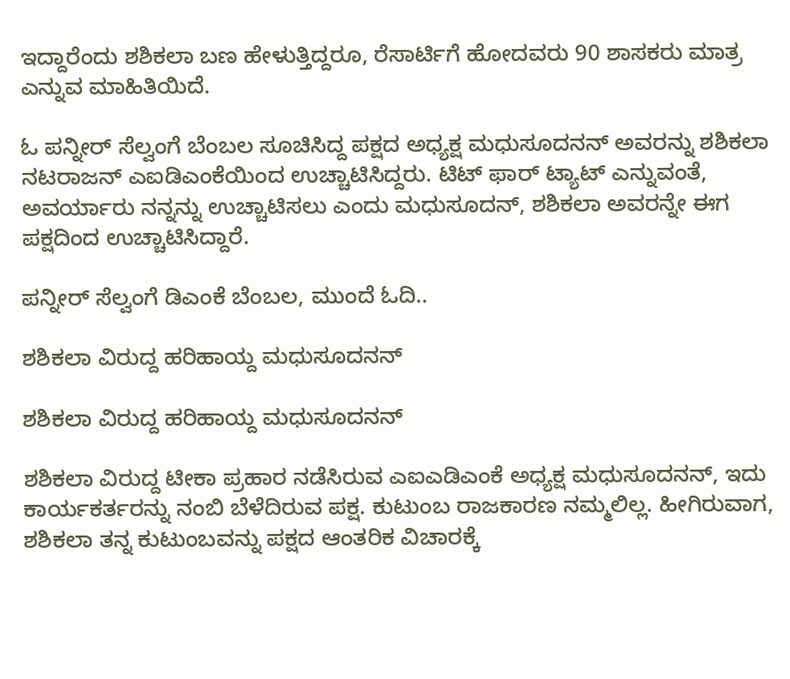ಇದ್ದಾರೆಂದು ಶಶಿಕಲಾ ಬಣ ಹೇಳುತ್ತಿದ್ದರೂ, ರೆಸಾರ್ಟಿಗೆ ಹೋದವರು 90 ಶಾಸಕರು ಮಾತ್ರ ಎನ್ನುವ ಮಾಹಿತಿಯಿದೆ.

ಓ ಪನ್ನೀರ್ ಸೆಲ್ವಂಗೆ ಬೆಂಬಲ ಸೂಚಿಸಿದ್ದ ಪಕ್ಷದ ಅಧ್ಯಕ್ಷ ಮಧುಸೂದನನ್ ಅವರನ್ನು ಶಶಿಕಲಾ ನಟರಾಜನ್ ಎಐಡಿಎಂಕೆಯಿಂದ ಉಚ್ಚಾಟಿಸಿದ್ದರು. ಟಿಟ್ ಫಾರ್ ಟ್ಯಾಟ್ ಎನ್ನುವಂತೆ, ಅವರ್ಯಾರು ನನ್ನನ್ನು ಉಚ್ಚಾಟಿಸಲು ಎಂದು ಮಧುಸೂದನ್, ಶಶಿಕಲಾ ಅವರನ್ನೇ ಈಗ ಪಕ್ಷದಿಂದ ಉಚ್ಚಾಟಿಸಿದ್ದಾರೆ.

ಪನ್ನೀರ್ ಸೆಲ್ವಂಗೆ ಡಿಎಂಕೆ ಬೆಂಬಲ, ಮುಂದೆ ಓದಿ..

ಶಶಿಕಲಾ ವಿರುದ್ದ ಹರಿಹಾಯ್ದ ಮಧುಸೂದನನ್

ಶಶಿಕಲಾ ವಿರುದ್ದ ಹರಿಹಾಯ್ದ ಮಧುಸೂದನನ್

ಶಶಿಕಲಾ ವಿರುದ್ದ ಟೀಕಾ ಪ್ರಹಾರ ನಡೆಸಿರುವ ಎಐಎಡಿಎಂಕೆ ಅಧ್ಯಕ್ಷ ಮಧುಸೂದನನ್, ಇದು ಕಾರ್ಯಕರ್ತರನ್ನು ನಂಬಿ ಬೆಳೆದಿರುವ ಪಕ್ಷ. ಕುಟುಂಬ ರಾಜಕಾರಣ ನಮ್ಮಲಿಲ್ಲ. ಹೀಗಿರುವಾಗ, ಶಶಿಕಲಾ ತನ್ನ ಕುಟುಂಬವನ್ನು ಪಕ್ಷದ ಆಂತರಿಕ ವಿಚಾರಕ್ಕೆ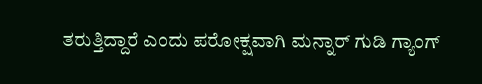ತರುತ್ತಿದ್ದಾರೆ ಎಂದು ಪರೋಕ್ಷವಾಗಿ ಮನ್ನಾರ್ ಗುಡಿ ಗ್ಯಾಂಗ್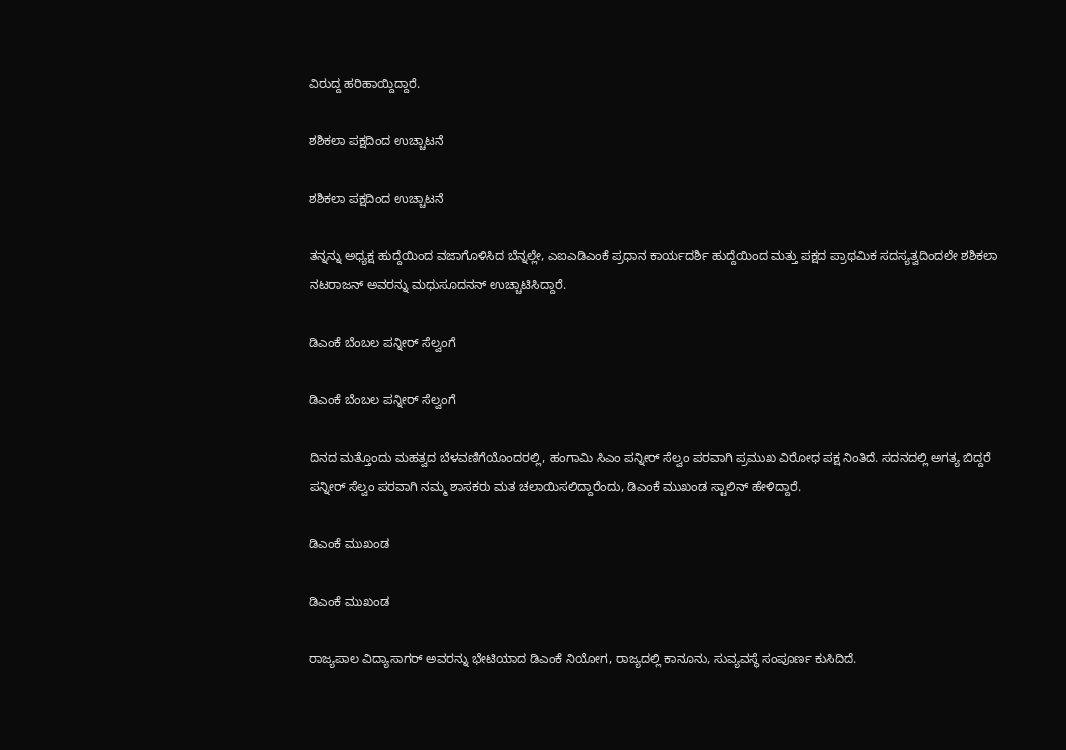ವಿರುದ್ದ ಹರಿಹಾಯ್ದಿದ್ದಾರೆ.

ಶಶಿಕಲಾ ಪಕ್ಷದಿಂದ ಉಚ್ಚಾಟನೆ

ಶಶಿಕಲಾ ಪಕ್ಷದಿಂದ ಉಚ್ಚಾಟನೆ

ತನ್ನನ್ನು ಅಧ್ಯಕ್ಷ ಹುದ್ದೆಯಿಂದ ವಜಾಗೊಳಿಸಿದ ಬೆನ್ನಲ್ಲೇ, ಎಐಎಡಿಎಂಕೆ ಪ್ರಧಾನ ಕಾರ್ಯದರ್ಶಿ ಹುದ್ದೆಯಿಂದ ಮತ್ತು ಪಕ್ಷದ ಪ್ರಾಥಮಿಕ ಸದಸ್ಯತ್ವದಿಂದಲೇ ಶಶಿಕಲಾ ನಟರಾಜನ್ ಅವರನ್ನು ಮಧುಸೂದನನ್ ಉಚ್ಚಾಟಿಸಿದ್ದಾರೆ.

ಡಿಎಂಕೆ ಬೆಂಬಲ ಪನ್ನೀರ್ ಸೆಲ್ವಂಗೆ

ಡಿಎಂಕೆ ಬೆಂಬಲ ಪನ್ನೀರ್ ಸೆಲ್ವಂಗೆ

ದಿನದ ಮತ್ತೊಂದು ಮಹತ್ವದ ಬೆಳವಣಿಗೆಯೊಂದರಲ್ಲಿ, ಹಂಗಾಮಿ ಸಿಎಂ ಪನ್ನೀರ್ ಸೆಲ್ವಂ ಪರವಾಗಿ ಪ್ರಮುಖ ವಿರೋಧ ಪಕ್ಷ ನಿಂತಿದೆ. ಸದನದಲ್ಲಿ ಅಗತ್ಯ ಬಿದ್ದರೆ ಪನ್ನೀರ್ ಸೆಲ್ವಂ ಪರವಾಗಿ ನಮ್ಮ ಶಾಸಕರು ಮತ ಚಲಾಯಿಸಲಿದ್ದಾರೆಂದು, ಡಿಎಂಕೆ ಮುಖಂಡ ಸ್ಟಾಲಿನ್ ಹೇಳಿದ್ದಾರೆ.

ಡಿಎಂಕೆ ಮುಖಂಡ

ಡಿಎಂಕೆ ಮುಖಂಡ

ರಾಜ್ಯಪಾಲ ವಿದ್ಯಾಸಾಗರ್ ಅವರನ್ನು ಭೇಟಿಯಾದ ಡಿಎಂಕೆ ನಿಯೋಗ, ರಾಜ್ಯದಲ್ಲಿ ಕಾನೂನು, ಸುವ್ಯವಸ್ಥೆ ಸಂಪೂರ್ಣ ಕುಸಿದಿದೆ.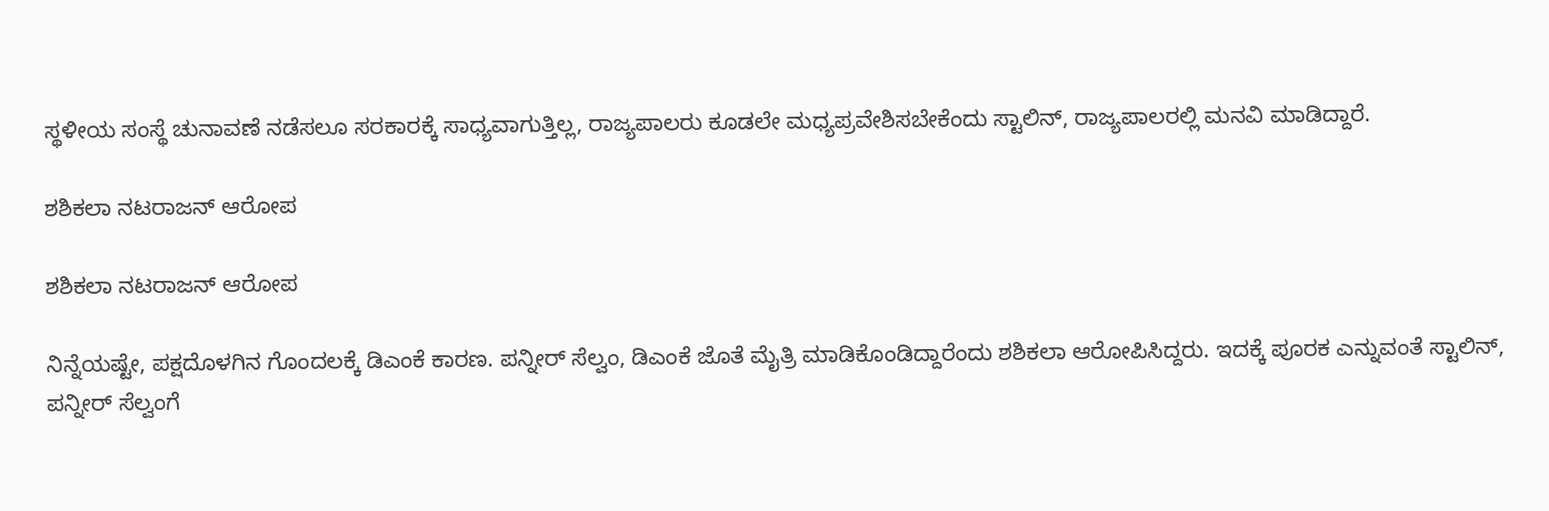ಸ್ಥಳೀಯ ಸಂಸ್ಥೆ ಚುನಾವಣೆ ನಡೆಸಲೂ ಸರಕಾರಕ್ಕೆ ಸಾಧ್ಯವಾಗುತ್ತಿಲ್ಲ, ರಾಜ್ಯಪಾಲರು ಕೂಡಲೇ ಮಧ್ಯಪ್ರವೇಶಿಸಬೇಕೆಂದು ಸ್ಟಾಲಿನ್, ರಾಜ್ಯಪಾಲರಲ್ಲಿ ಮನವಿ ಮಾಡಿದ್ದಾರೆ.

ಶಶಿಕಲಾ ನಟರಾಜನ್ ಆರೋಪ

ಶಶಿಕಲಾ ನಟರಾಜನ್ ಆರೋಪ

ನಿನ್ನೆಯಷ್ಟೇ, ಪಕ್ಷದೊಳಗಿನ ಗೊಂದಲಕ್ಕೆ ಡಿಎಂಕೆ ಕಾರಣ. ಪನ್ನೀರ್ ಸೆಲ್ವಂ, ಡಿಎಂಕೆ ಜೊತೆ ಮೈತ್ರಿ ಮಾಡಿಕೊಂಡಿದ್ದಾರೆಂದು ಶಶಿಕಲಾ ಆರೋಪಿಸಿದ್ದರು. ಇದಕ್ಕೆ ಪೂರಕ ಎನ್ನುವಂತೆ ಸ್ಟಾಲಿನ್, ಪನ್ನೀರ್ ಸೆಲ್ವಂಗೆ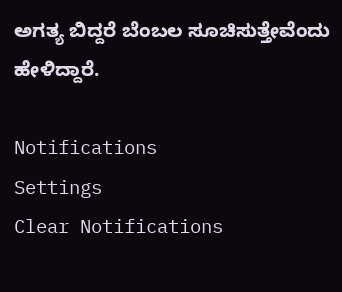ಅಗತ್ಯ ಬಿದ್ದರೆ ಬೆಂಬಲ ಸೂಚಿಸುತ್ತೇವೆಂದು ಹೇಳಿದ್ದಾರೆ.

Notifications
Settings
Clear Notifications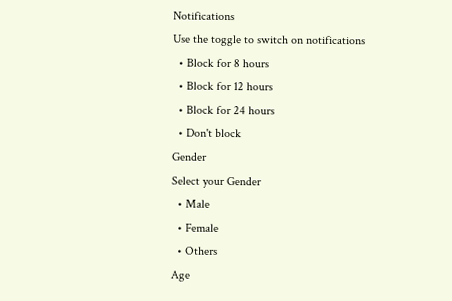Notifications
Use the toggle to switch on notifications
  • Block for 8 hours
  • Block for 12 hours
  • Block for 24 hours
  • Don't block
Gender
Select your Gender
  • Male
  • Female
  • Others
Age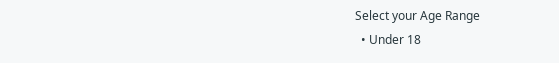Select your Age Range
  • Under 18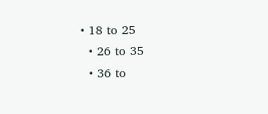• 18 to 25
  • 26 to 35
  • 36 to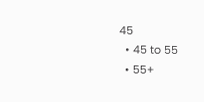45
  • 45 to 55
  • 55+